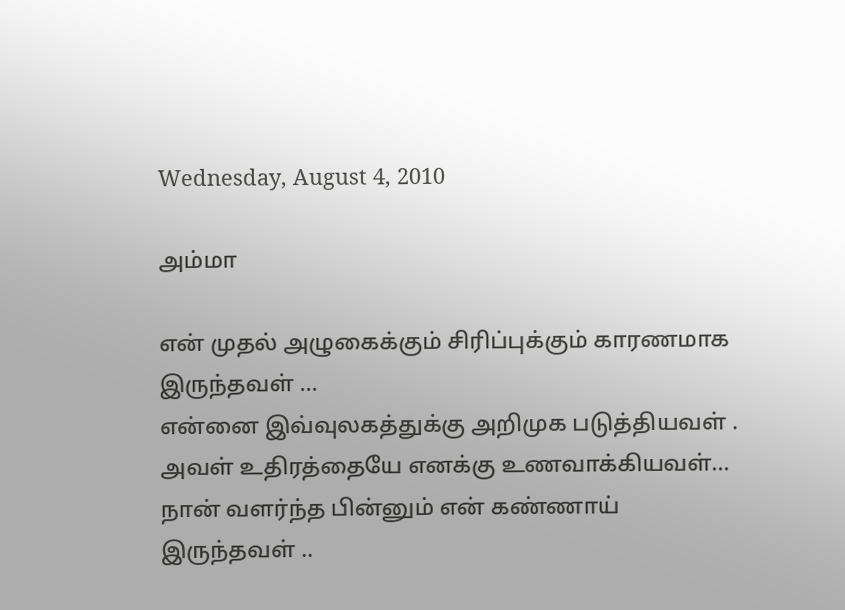Wednesday, August 4, 2010

அம்மா

என் முதல் அழுகைக்கும் சிரிப்புக்கும் காரணமாக இருந்தவள் ...
என்னை இவ்வுலகத்துக்கு அறிமுக படுத்தியவள் .
அவள் உதிரத்தையே எனக்கு உணவாக்கியவள்...
நான் வளர்ந்த பின்னும் என் கண்ணாய் இருந்தவள் ..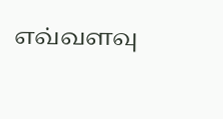எவ்வளவு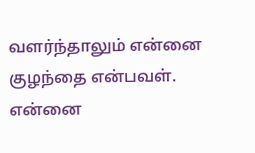வளர்ந்தாலும் என்னை குழந்தை என்பவள்.
என்னை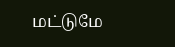மட்டுமே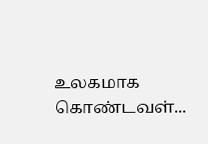உலகமாக கொண்டவள்...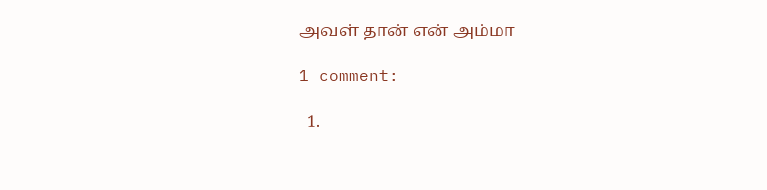அவள் தான் என் அம்மா

1 comment:

  1.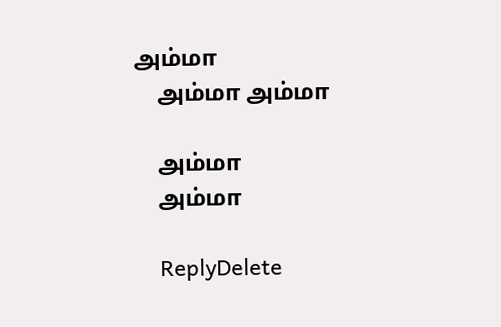அம்மா
    அம்மா அம்மா

    அம்மா
    அம்மா

    ReplyDelete